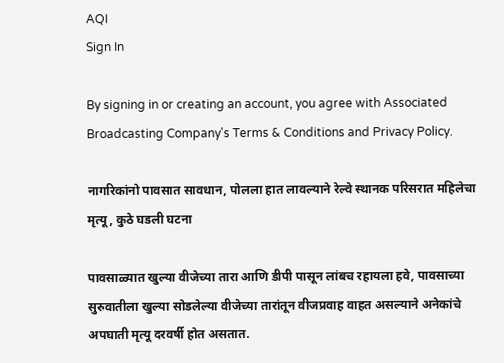AQI
Sign In

By signing in or creating an account, you agree with Associated Broadcasting Company's Terms & Conditions and Privacy Policy.

नागरिकांनो पावसात सावधान, पोलला हात लावल्याने रेल्वे स्थानक परिसरात महिलेचा मृत्यू, कुठे घडली घटना

पावसाळ्यात खुल्या वीजेच्या तारा आणि डीपी पासून लांबच रहायला हवे, पावसाच्या सुरुवातीला खुल्या सोडलेल्या वीजेच्या तारांतून वीजप्रवाह वाहत असल्याने अनेकांचे अपघाती मृत्यू दरवर्षी होत असतात.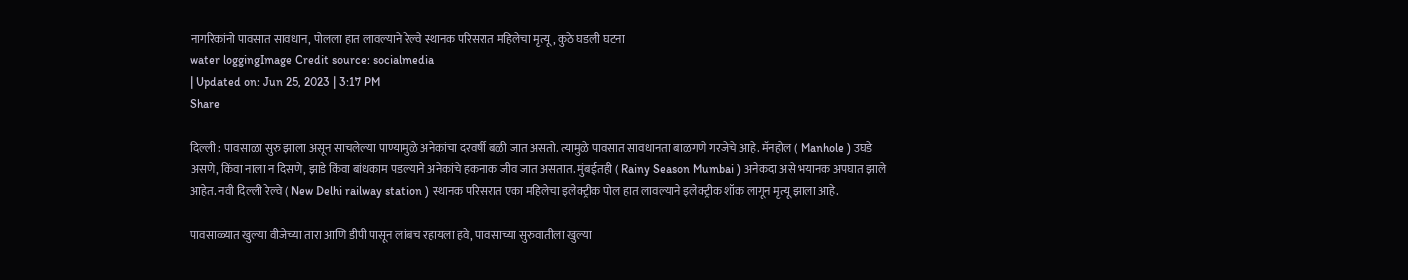नागरिकांनो पावसात सावधान, पोलला हात लावल्याने रेल्वे स्थानक परिसरात महिलेचा मृत्यू, कुठे घडली घटना
water loggingImage Credit source: socialmedia
| Updated on: Jun 25, 2023 | 3:17 PM
Share

दिल्ली : पावसाळा सुरु झाला असून साचलेल्या पाण्यामुळे अनेकांचा दरवर्षी बळी जात असतो. त्यामुळे पावसात सावधानता बाळगणे गरजेचे आहे. मॅनहोल ( Manhole ) उघडे असणे, किंवा नाला न दिसणे, झाडे किंवा बांधकाम पडल्याने अनेकांचे हकनाक जीव जात असतात. मुंबईतही ( Rainy Season Mumbai ) अनेकदा असे भयानक अपघात झाले आहेत. नवी दिल्ली रेल्वे ( New Delhi railway station ) स्थानक परिसरात एका महिलेचा इलेक्ट्रीक पोल हात लावल्याने इलेक्ट्रीक शॉक लागून मृत्यू झाला आहे.

पावसाळ्यात खुल्या वीजेच्या तारा आणि डीपी पासून लांबच रहायला हवे, पावसाच्या सुरुवातीला खुल्या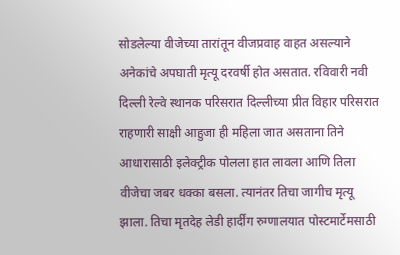सोडलेल्या वीजेच्या तारांतून वीजप्रवाह वाहत असल्याने अनेकांचे अपघाती मृत्यू दरवर्षी होत असतात. रविवारी नवी दिल्ली रेल्वे स्थानक परिसरात दिल्लीच्या प्रीत विहार परिसरात राहणारी साक्षी आहुजा ही महिला जात असताना तिने आधारासाठी इलेक्ट्रीक पोलला हात लावला आणि तिला वीजेचा जबर धक्का बसला. त्यानंतर तिचा जागीच मृत्यू झाला. तिचा मृतदेह लेडी हार्दींग रुग्णालयात पोस्टमार्टेमसाठी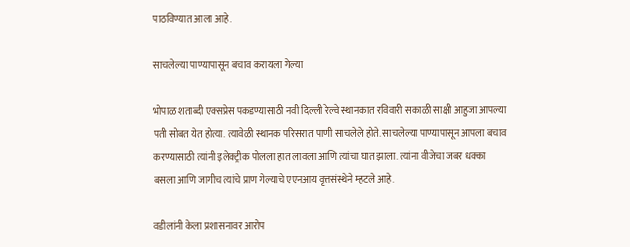पाठविण्यात आला आहे.

साचलेल्या पाण्यापासून बचाव करायला गेल्या

भोपाळ शताब्दी एक्सप्रेस पकडण्यासाठी नवी दिल्ली रेल्वे स्थानकात रविवारी सकाळी साक्षी आहुजा आपल्या पती सोबत येत होत्या. त्यावेळी स्थानक परिसरात पाणी साचलेले होते. साचलेल्या पाण्यापासून आपला बचाव करण्यासाठी त्यांनी इलेक्ट्रीक पोलला हात लावला आणि त्यांचा घात झाला. त्यांना वीजेचा जबर धक्का बसला आणि जागीच त्यांचे प्राण गेल्याचे एएनआय वृत्तसंस्थेने म्हटले आहे.

वडीलांनी केला प्रशासनावर आरोप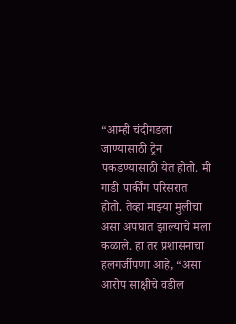“आम्ही चंदीगडला जाण्यासाठी ट्रेन पकडण्यासाठी येत होतो. मी गाडी पार्कींग परिसरात होतो. तेव्हा माझ्या मुलीचा असा अपघात झाल्याचे मला कळाले. हा तर प्रशासनाचा हलगर्जीपणा आहे, “असा आरोप साक्षीचे वडील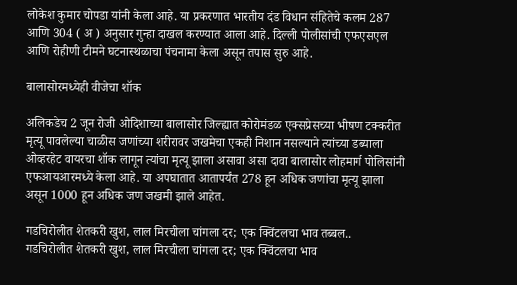लोकेश कुमार चोपडा यांनी केला आहे. या प्रकरणात भारतीय दंड विधान संहितेचे कलम 287 आणि 304 ( अ ) अनुसार गुन्हा दाखल करण्यात आला आहे. दिल्ली पोलीसांची एफएसएल आणि रोहीणी टीमने घटनास्थळाचा पंचनामा केला असून तपास सुरु आहे.

बालासोरमध्येही वीजेचा शॉक

अलिकडेच 2 जून रोजी ओदिशाच्या बालासोर जिल्ह्यात कोरोमंडळ एक्सप्रेसच्या भीषण टक्करीत मृत्यू पावलेल्या चाळीस जणांच्या शरीरावर जखमेचा एकही निशान नसल्याने त्यांच्या डब्याला ओव्हरहेट वायरचा शॉक लागून त्यांचा मृत्यू झाला असावा असा दावा बालासोर लोहमार्ग पोलिसांनी एफआयआरमध्ये केला आहे. या अपघातात आतापर्यंत 278 हून अधिक जणांचा मृत्यू झाला असून 1000 हून अधिक जण जखमी झाले आहेत.

गडचिरोलीत शेतकरी खुश, लाल मिरचीला चांगला दर; एक क्विंटलचा भाव तब्बल..
गडचिरोलीत शेतकरी खुश, लाल मिरचीला चांगला दर; एक क्विंटलचा भाव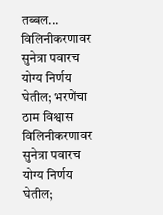तब्बल...
विलिनीकरणावर सुनेत्रा पवारच योग्य निर्णय घेतील; भरणेंचा ठाम विश्वास
विलिनीकरणावर सुनेत्रा पवारच योग्य निर्णय घेतील;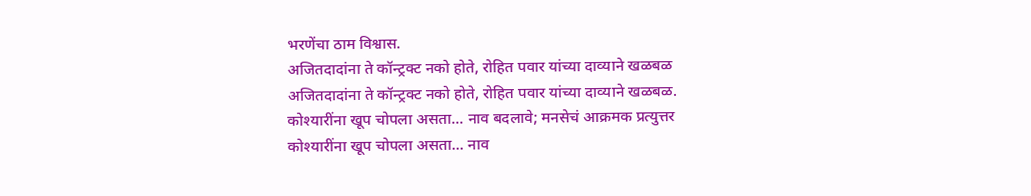भरणेंचा ठाम विश्वास.
अजितदादांना ते कॉन्ट्रक्ट नको होते, रोहित पवार यांच्या दाव्याने खळबळ
अजितदादांना ते कॉन्ट्रक्ट नको होते, रोहित पवार यांच्या दाव्याने खळबळ.
कोश्यारींना खूप चोपला असता... नाव बदलावे; मनसेचं आक्रमक प्रत्युत्तर
कोश्यारींना खूप चोपला असता... नाव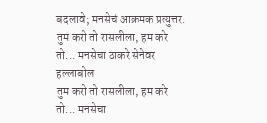बदलावे; मनसेचं आक्रमक प्रत्युत्तर.
तुम करो तो रासलीला, हम करे तो... मनसेचा ठाकरे सेनेवर हल्लाबोल
तुम करो तो रासलीला, हम करे तो... मनसेचा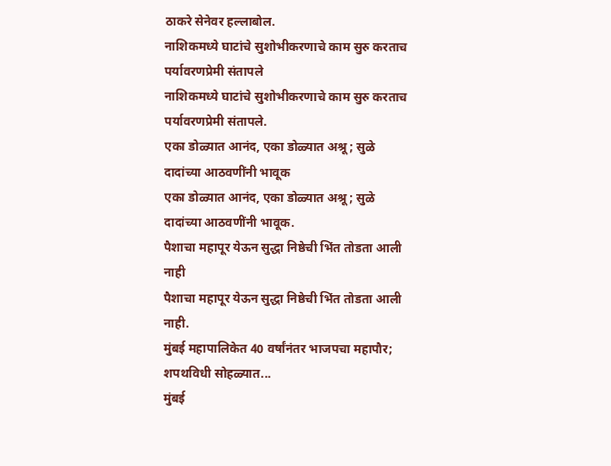ठाकरे सेनेवर हल्लाबोल.
नाशिकमध्ये घाटांचे सुशोभीकरणाचे काम सुरु करताच पर्यावरणप्रेमी संतापले
नाशिकमध्ये घाटांचे सुशोभीकरणाचे काम सुरु करताच पर्यावरणप्रेमी संतापले.
एका डोळ्यात आनंद, एका डोळ्यात अश्रू; सुळे दादांच्या आठवणींनी भावूक
एका डोळ्यात आनंद, एका डोळ्यात अश्रू; सुळे दादांच्या आठवणींनी भावूक.
पैशाचा महापूर येऊन सुद्धा निष्ठेची भिंत तोडता आली नाही
पैशाचा महापूर येऊन सुद्धा निष्ठेची भिंत तोडता आली नाही.
मुंबई महापालिकेत 40 वर्षांनंतर भाजपचा महापौर; शपथविधी सोहळ्यात...
मुंबई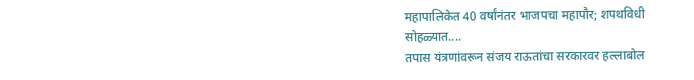महापालिकेत 40 वर्षांनंतर भाजपचा महापौर; शपथविधी सोहळ्यात....
तपास यंत्रणांवरून संजय राऊतांचा सरकारवर हल्लाबोल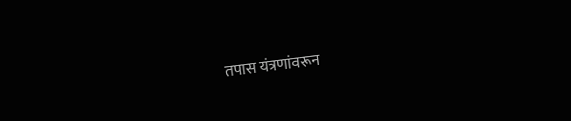तपास यंत्रणांवरून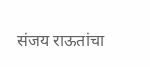संजय राऊतांचा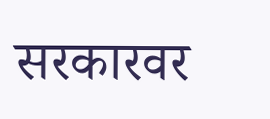सरकारवर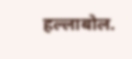हल्लाबोल.